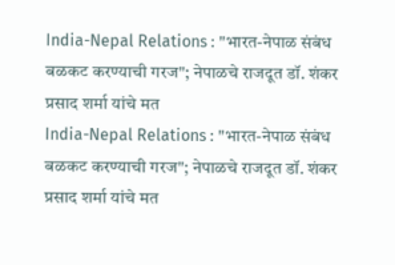India-Nepal Relations : "भारत-नेपाळ संबंध बळकट करण्याची गरज"; नेपाळचे राजदूत डॉ. शंकर प्रसाद शर्मा यांचे मत
India-Nepal Relations : "भारत-नेपाळ संबंध बळकट करण्याची गरज"; नेपाळचे राजदूत डॉ. शंकर प्रसाद शर्मा यांचे मत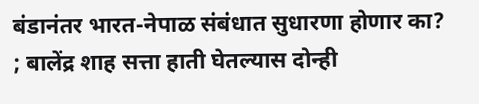बंडानंतर भारत-नेपाळ संबंधात सुधारणा होणार का? ; बालेंद्र शाह सत्ता हाती घेतल्यास दोन्ही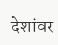देशांवर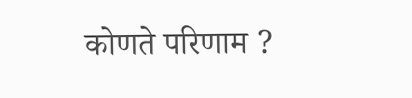कोणते परिणाम ?